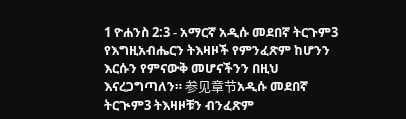1 ዮሐንስ 2:3 - አማርኛ አዲሱ መደበኛ ትርጉም3 የእግዚአብሔርን ትእዛዞች የምንፈጽም ከሆንን እርሱን የምናውቅ መሆናችንን በዚህ እናረጋግጣለን። 参见章节አዲሱ መደበኛ ትርጒም3 ትእዛዞቹን ብንፈጽም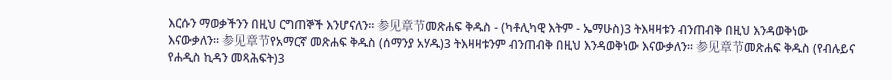እርሱን ማወቃችንን በዚህ ርግጠኞች እንሆናለን። 参见章节መጽሐፍ ቅዱስ - (ካቶሊካዊ እትም - ኤማሁስ)3 ትእዛዛቱን ብንጠብቅ በዚህ እንዳወቅነው እናውቃለን። 参见章节የአማርኛ መጽሐፍ ቅዱስ (ሰማንያ አሃዱ)3 ትእዛዛቱንም ብንጠብቅ በዚህ እንዳወቅነው እናውቃለን። 参见章节መጽሐፍ ቅዱስ (የብሉይና የሐዲስ ኪዳን መጻሕፍት)3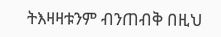ትእዛዛቱንም ብንጠብቅ በዚህ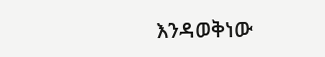እንዳወቅነው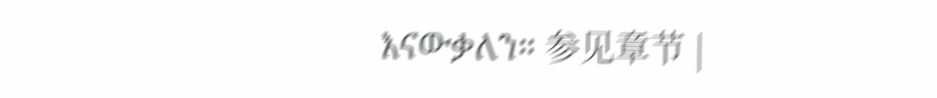እናውቃለን። 参见章节 |